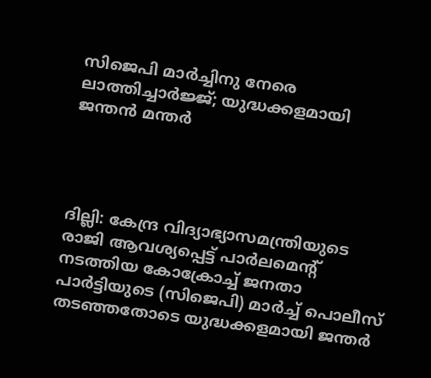സിജെപി മാര്‍ച്ചിനു നേരെ ലാത്തിച്ചാര്‍ജ്ജ്; യുദ്ധക്കളമായി ജന്തന്‍ മന്തര്‍




ദില്ലി: കേന്ദ്ര വിദ്യാഭ്യാസമന്ത്രിയുടെ രാജി ആവശ്യപ്പെട്ട് പാര്‍ലമെന്റ് നടത്തിയ കോക്രോച്ച് ജനതാ പാര്‍ട്ടിയുടെ (സിജെപി) മാര്‍ച്ച് പൊലീസ് തടഞ്ഞതോടെ യുദ്ധക്കളമായി ജന്തര്‍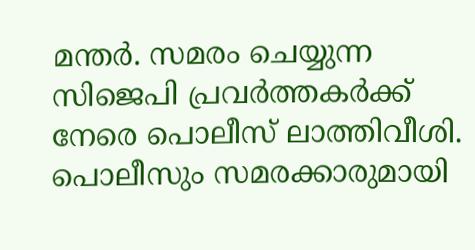മന്തര്‍. സമരം ചെയ്യുന്ന സിജെപി പ്രവര്‍ത്തകര്‍ക്ക് നേരെ പൊലീസ് ലാത്തിവീശി. പൊലീസും സമരക്കാരുമായി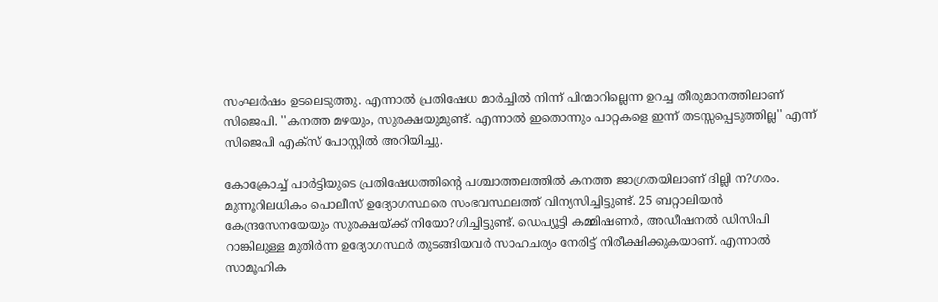സംഘര്‍ഷം ഉടലെടുത്തു. എന്നാല്‍ പ്രതിഷേധ മാര്‍ച്ചില്‍ നിന്ന് പിന്മാറില്ലെന്ന ഉറച്ച തീരുമാനത്തിലാണ് സിജെപി. ''കനത്ത മഴയും, സുരക്ഷയുമുണ്ട്. എന്നാല്‍ ഇതൊന്നും പാറ്റകളെ ഇന്ന് തടസ്സപ്പെടുത്തില്ല'' എന്ന് സിജെപി എക്‌സ് പോസ്റ്റില്‍ അറിയിച്ചു.

കോക്രോച്ച് പാര്‍ട്ടിയുടെ പ്രതിഷേധത്തിന്റെ പശ്ചാത്തലത്തില്‍ കനത്ത ജാഗ്രതയിലാണ് ദില്ലി ന?ഗരം. മുന്നൂറിലധികം പൊലീസ് ഉദ്യോഗസ്ഥരെ സംഭവസ്ഥലത്ത് വിന്യസിച്ചിട്ടുണ്ട്. 25 ബറ്റാലിയന്‍ കേന്ദ്രസേനയേയും സുരക്ഷയ്ക്ക് നിയോ?ഗിച്ചിട്ടുണ്ട്. ഡെപ്യൂട്ടി കമ്മിഷണര്‍, അഡീഷനല്‍ ഡിസിപി റാങ്കിലുള്ള മുതിര്‍ന്ന ഉദ്യോഗസ്ഥര്‍ തുടങ്ങിയവര്‍ സാഹചര്യം നേരിട്ട് നിരീക്ഷിക്കുകയാണ്. എന്നാല്‍ സാമൂഹിക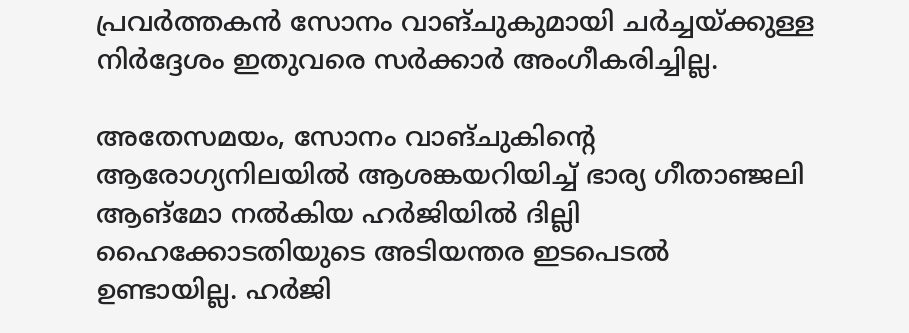പ്രവര്‍ത്തകന്‍ സോനം വാങ്ചുകുമായി ചര്‍ച്ചയ്ക്കുള്ള നിര്‍ദ്ദേശം ഇതുവരെ സര്‍ക്കാര്‍ അംഗീകരിച്ചില്ല.

അതേസമയം, സോനം വാങ്ചുകിന്റെ ആരോഗ്യനിലയില്‍ ആശങ്കയറിയിച്ച് ഭാര്യ ഗീതാഞ്ജലി ആങ്മോ നല്‍കിയ ഹര്‍ജിയില്‍ ദില്ലി ഹൈക്കോടതിയുടെ അടിയന്തര ഇടപെടല്‍ ഉണ്ടായില്ല. ഹര്‍ജി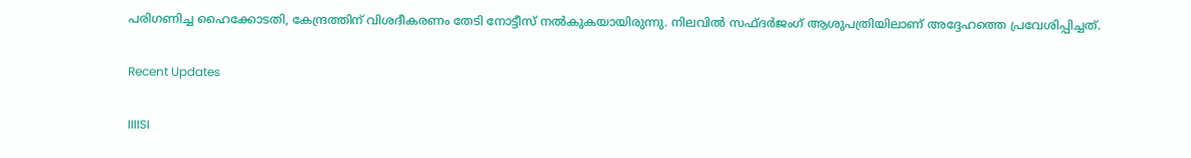പരിഗണിച്ച ഹൈക്കോടതി, കേന്ദ്രത്തിന് വിശദീകരണം തേടി നോട്ടീസ് നല്‍കുകയായിരുന്നു. നിലവില്‍ സഫ്ദര്‍ജംഗ് ആശുപത്രിയിലാണ് അദ്ദേഹത്തെ പ്രവേശിപ്പിച്ചത്.

Recent Updates

IIIISI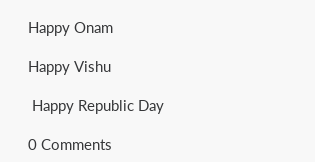Happy Onam

Happy Vishu

 Happy Republic Day

0 Comments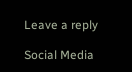Leave a reply

Social Media